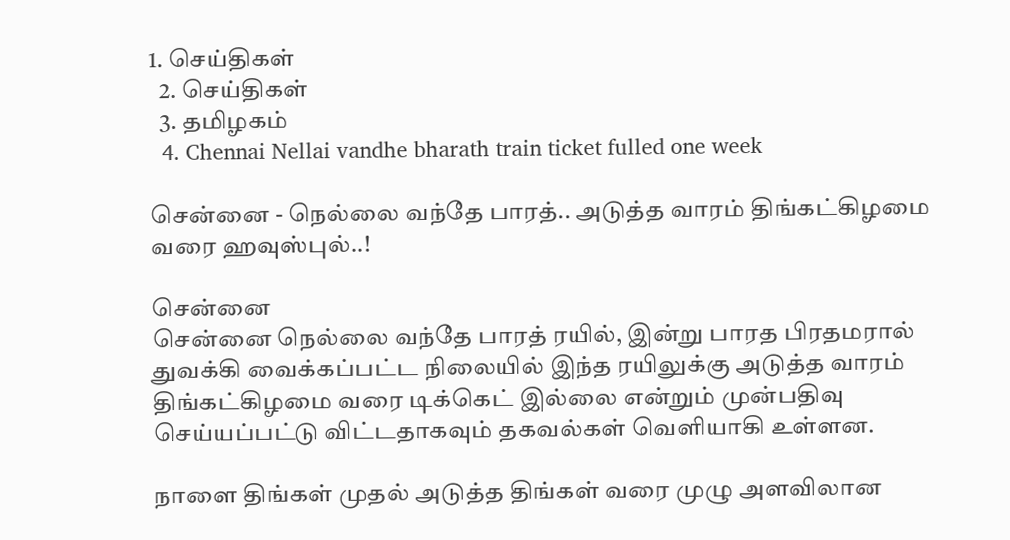1. செய்திகள்
  2. செய்திகள்
  3. த‌மிழக‌ம்
  4. Chennai Nellai vandhe bharath train ticket fulled one week

சென்னை - நெல்லை வந்தே பாரத்.. அடுத்த வாரம் திங்கட்கிழமை வரை ஹவுஸ்புல்..!

சென்னை
சென்னை நெல்லை வந்தே பாரத் ரயில், இன்று பாரத பிரதமரால் துவக்கி வைக்கப்பட்ட நிலையில் இந்த ரயிலுக்கு அடுத்த வாரம் திங்கட்கிழமை வரை டிக்கெட் இல்லை என்றும் முன்பதிவு செய்யப்பட்டு விட்டதாகவும் தகவல்கள் வெளியாகி உள்ளன.

நாளை திங்கள் முதல் அடுத்த திங்கள் வரை முழு அளவிலான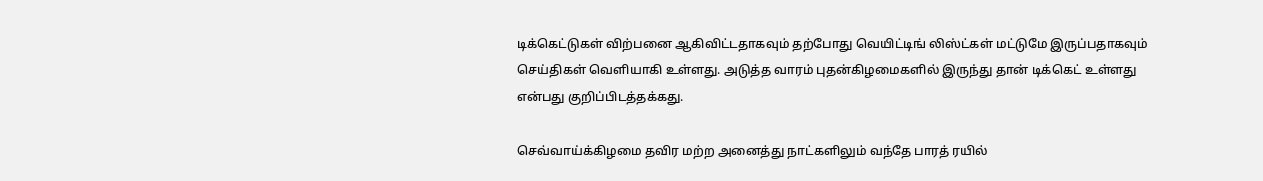டிக்கெட்டுகள் விற்பனை ஆகிவிட்டதாகவும் தற்போது வெயிட்டிங் லிஸ்ட்கள் மட்டுமே இருப்பதாகவும் செய்திகள் வெளியாகி உள்ளது. அடுத்த வாரம் புதன்கிழமைகளில் இருந்து தான் டிக்கெட் உள்ளது என்பது குறிப்பிடத்தக்கது.

செவ்வாய்க்கிழமை தவிர மற்ற அனைத்து நாட்களிலும் வந்தே பாரத் ரயில்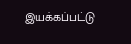இயக்கப்பட்டு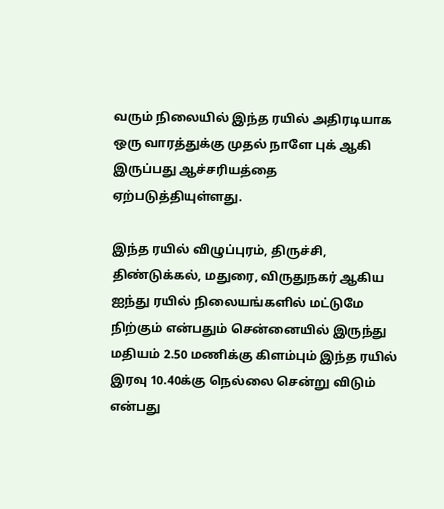வரும் நிலையில் இந்த ரயில் அதிரடியாக ஒரு வாரத்துக்கு முதல் நாளே புக் ஆகி இருப்பது ஆச்சரியத்தை ஏற்படுத்தியுள்ளது.

இந்த ரயில் விழுப்புரம், திருச்சி, திண்டுக்கல், மதுரை, விருதுநகர் ஆகிய ஐந்து ரயில் நிலையங்களில் மட்டுமே நிற்கும் என்பதும் சென்னையில் இருந்து மதியம் 2.50 மணிக்கு கிளம்பும் இந்த ரயில் இரவு 10.40க்கு நெல்லை சென்று விடும் என்பது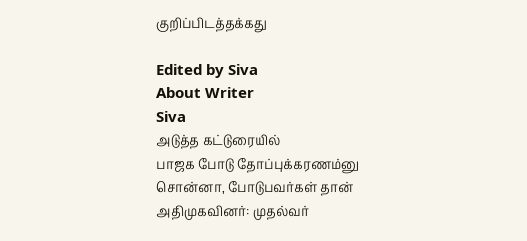குறிப்பிடத்தக்கது

Edited by Siva
About Writer
Siva
அடுத்த கட்டுரையில்
பாஜக போடு தோப்புக்கரணம்னு சொன்னா, போடுபவர்கள் தான் அதிமுகவினர்: முதல்வர்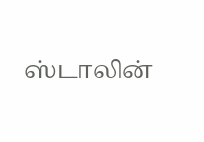ஸ்டாலின்